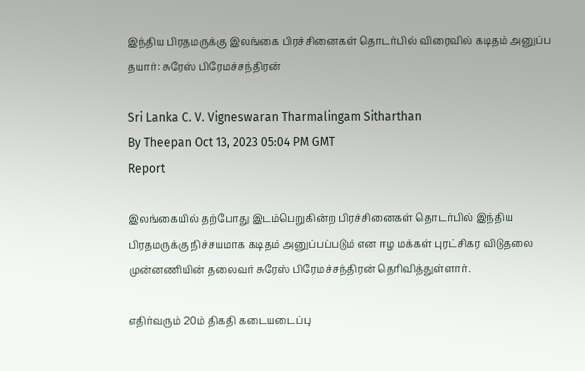இந்திய பிரதமருக்கு இலங்கை பிரச்சினைகள் தொடர்பில் விரைவில் கடிதம் அனுப்ப தயார்: சுரேஸ் பிரேமச்சந்திரன்

Sri Lanka C. V. Vigneswaran Tharmalingam Sitharthan
By Theepan Oct 13, 2023 05:04 PM GMT
Report

இலங்கையில் தற்போது இடம்பெறுகின்ற பிரச்சினைகள் தொடர்பில் இந்திய பிரதமருக்கு நிச்சயமாக கடிதம் அனுப்பப்படும் என ஈழ மக்கள் புரட்சிகர விடுதலை முன்னணியின் தலைவர் சுரேஸ் பிரேமச்சந்திரன் தெரிவித்துள்ளார்.

எதிர்வரும் 20ம் திகதி கடையடைப்பு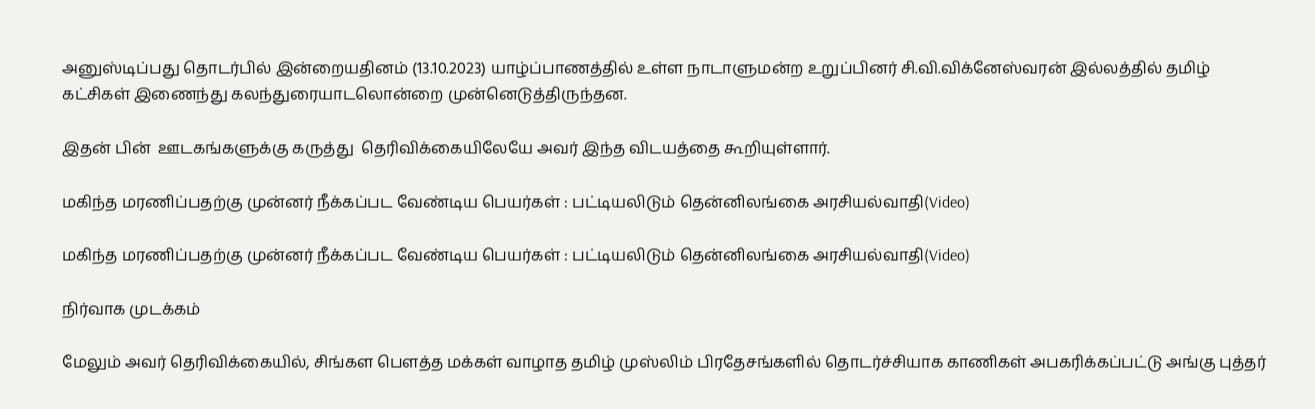அனுஸ்டிப்பது தொடர்பில் இன்றையதினம் (13.10.2023) யாழ்ப்பாணத்தில் உள்ள நாடாளுமன்ற உறுப்பினர் சி.வி.விக்னேஸ்வரன் இல்லத்தில் தமிழ் கட்சிகள் இணைந்து கலந்துரையாடலொன்றை முன்னெடுத்திருந்தன.

இதன் பின்  ஊடகங்களுக்கு கருத்து  தெரிவிக்கையிலேயே அவர் இந்த விடயத்தை கூறியுள்ளார்.

மகிந்த மரணிப்பதற்கு முன்னர் நீக்கப்பட வேண்டிய பெயர்கள் : பட்டியலிடும் தென்னிலங்கை அரசியல்வாதி(Video)

மகிந்த மரணிப்பதற்கு முன்னர் நீக்கப்பட வேண்டிய பெயர்கள் : பட்டியலிடும் தென்னிலங்கை அரசியல்வாதி(Video)

நிர்வாக முடக்கம்

மேலும் அவர் தெரிவிக்கையில், சிங்கள பௌத்த மக்கள் வாழாத தமிழ் முஸ்லிம் பிரதேசங்களில் தொடர்ச்சியாக காணிகள் அபகரிக்கப்பட்டு அங்கு புத்தர்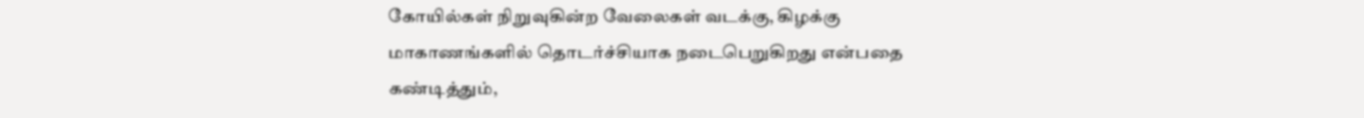கோயில்கள் நிறுவுகின்ற வேலைகள் வடக்கு, கிழக்கு மாகாணங்களில் தொடர்ச்சியாக நடைபெறுகிறது என்பதை கண்டித்தும்,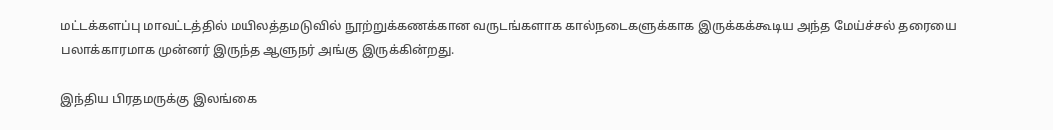மட்டக்களப்பு மாவட்டத்தில் மயிலத்தமடுவில் நூற்றுக்கணக்கான வருடங்களாக கால்நடைகளுக்காக இருக்கக்கூடிய அந்த மேய்ச்சல் தரையை பலாக்காரமாக முன்னர் இருந்த ஆளுநர் அங்கு இருக்கின்றது.

இந்திய பிரதமருக்கு இலங்கை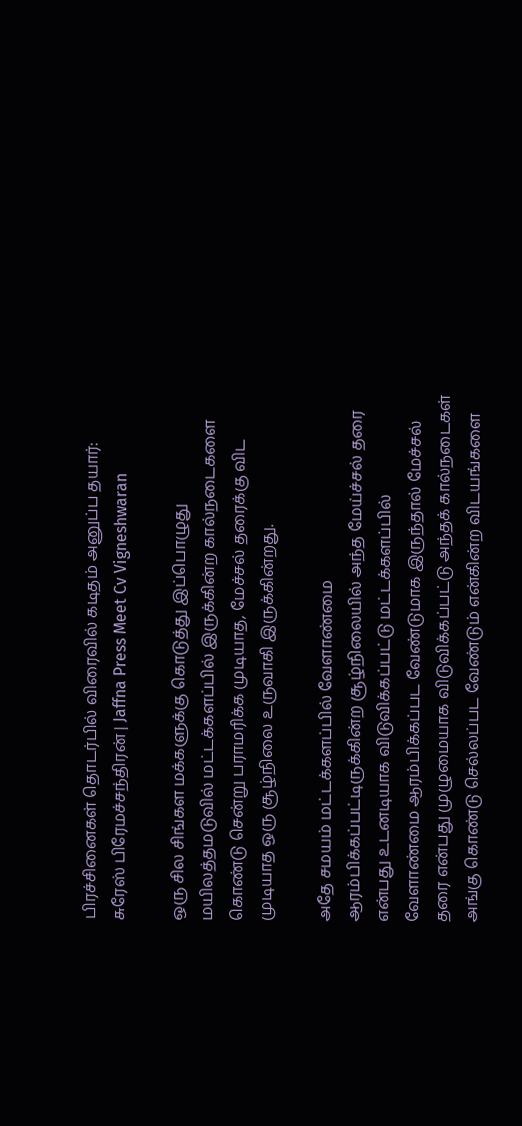பிரச்சினைகள் தொடர்பில் விரைவில் கடிதம் அனுப்ப தயார்: சுரேஸ் பிரேமச்சந்திரன் | Jaffna Press Meet Cv Vigneshwaran

ஒரு சில சிங்கள மக்களுக்கு கொடுத்து இப்பொழுது மயிலத்தமடுவில் மட்டக்களப்பில் இருக்கின்ற கால்நடைகளை கொண்டு சென்று பராமரிக்க முடியாத, மேச்சல் தரைக்கு விட முடியாத ஒரு சூழ்நிலை உருவாகி இருக்கின்றது.

அதே சமயம் மட்டக்களப்பில் வேளாண்மை ஆரம்பிக்கப்பட்டிருக்கின்ற சூழ்நிலையில் அந்த மேய்ச்சல் தரை என்பது உடனடியாக விடுவிக்கப்பட்டு மட்டக்களப்பில் வேளாண்மை ஆரம்பிக்கப்பட வேண்டுமாக இருந்தால் மேச்சல் தரை என்பது முழுமையாக விடுவிக்கப்பட்டு அந்தக் கால்நடைகள் அங்கு கொண்டு செல்லப்பட வேண்டும் என்கின்ற விடயங்களை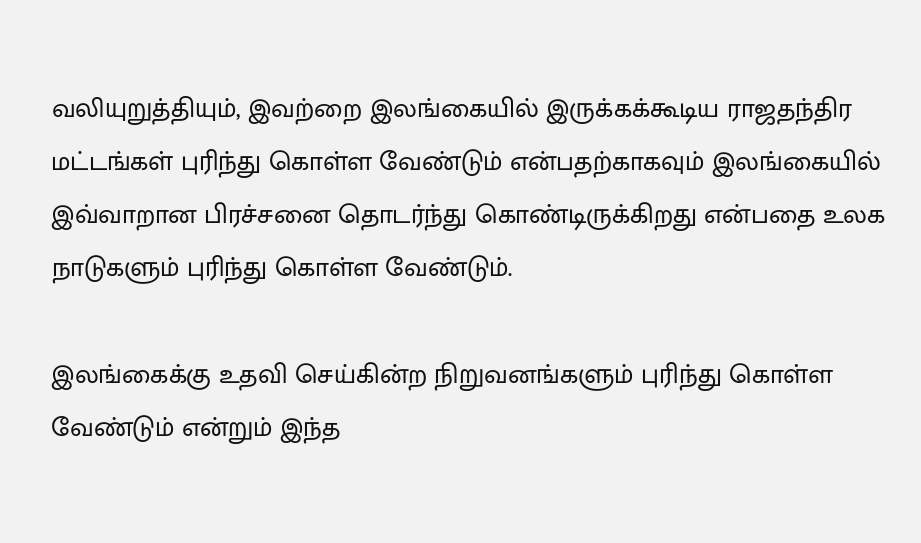வலியுறுத்தியும், இவற்றை இலங்கையில் இருக்கக்கூடிய ராஜதந்திர மட்டங்கள் புரிந்து கொள்ள வேண்டும் என்பதற்காகவும் இலங்கையில் இவ்வாறான பிரச்சனை தொடர்ந்து கொண்டிருக்கிறது என்பதை உலக நாடுகளும் புரிந்து கொள்ள வேண்டும்.

இலங்கைக்கு உதவி செய்கின்ற நிறுவனங்களும் புரிந்து கொள்ள வேண்டும் என்றும் இந்த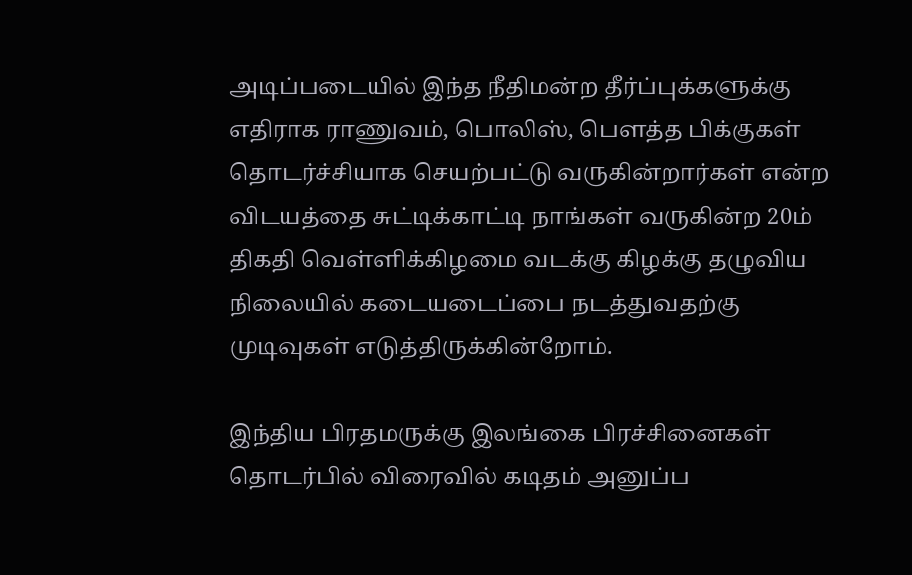அடிப்படையில் இந்த நீதிமன்ற தீர்ப்புக்களுக்கு எதிராக ராணுவம், பொலிஸ், பௌத்த பிக்குகள் தொடர்ச்சியாக செயற்பட்டு வருகின்றார்கள் என்ற விடயத்தை சுட்டிக்காட்டி நாங்கள் வருகின்ற 20ம் திகதி வெள்ளிக்கிழமை வடக்கு கிழக்கு தழுவிய நிலையில் கடையடைப்பை நடத்துவதற்கு முடிவுகள் எடுத்திருக்கின்றோம்.

இந்திய பிரதமருக்கு இலங்கை பிரச்சினைகள் தொடர்பில் விரைவில் கடிதம் அனுப்ப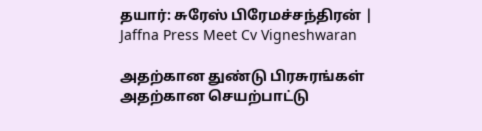தயார்: சுரேஸ் பிரேமச்சந்திரன் | Jaffna Press Meet Cv Vigneshwaran

அதற்கான துண்டு பிரசுரங்கள் அதற்கான செயற்பாட்டு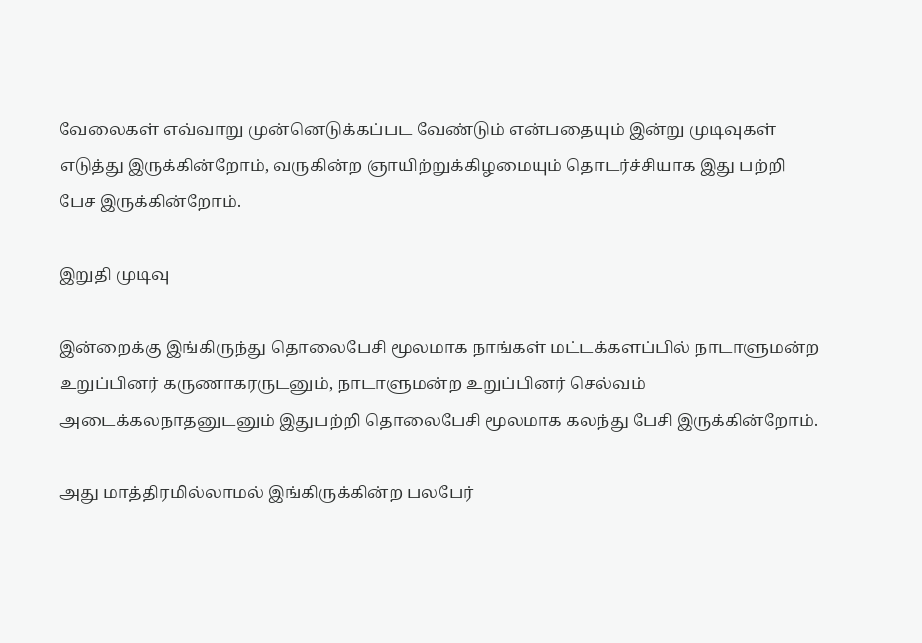வேலைகள் எவ்வாறு முன்னெடுக்கப்பட வேண்டும் என்பதையும் இன்று முடிவுகள் எடுத்து இருக்கின்றோம், வருகின்ற ஞாயிற்றுக்கிழமையும் தொடர்ச்சியாக இது பற்றி பேச இருக்கின்றோம்.

இறுதி முடிவு

இன்றைக்கு இங்கிருந்து தொலைபேசி மூலமாக நாங்கள் மட்டக்களப்பில் நாடாளுமன்ற உறுப்பினர் கருணாகரருடனும், நாடாளுமன்ற உறுப்பினர் செல்வம் அடைக்கலநாதனுடனும் இதுபற்றி தொலைபேசி மூலமாக கலந்து பேசி இருக்கின்றோம்.

அது மாத்திரமில்லாமல் இங்கிருக்கின்ற பலபேர்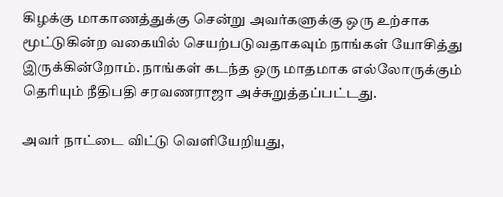கிழக்கு மாகாணத்துக்கு சென்று அவர்களுக்கு ஒரு உற்சாக மூட்டுகின்ற வகையில் செயற்படுவதாகவும் நாங்கள் யோசித்து இருக்கின்றோம். நாங்கள் கடந்த ஒரு மாதமாக எல்லோருக்கும் தெரியும் நீதிபதி சரவணராஜா அச்சுறுத்தப்பட்டது.

அவர் நாட்டை விட்டு வெளியேறியது,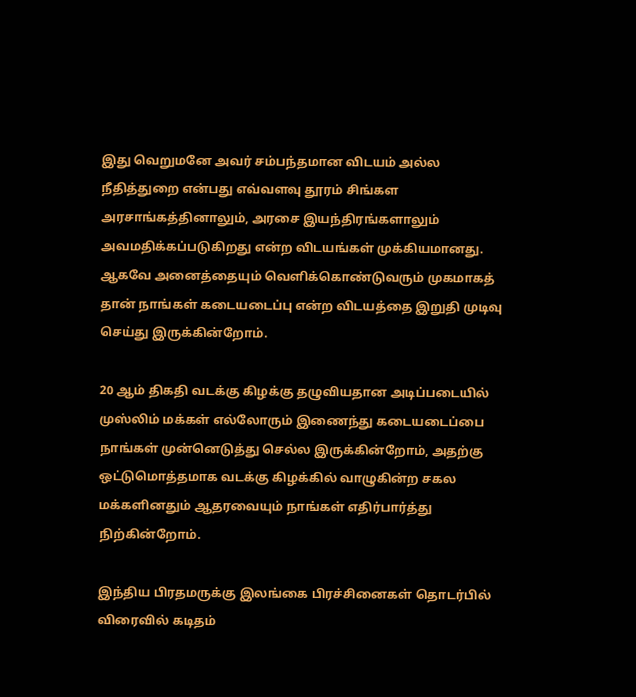இது வெறுமனே அவர் சம்பந்தமான விடயம் அல்ல நீதித்துறை என்பது எவ்வளவு தூரம் சிங்கள அரசாங்கத்தினாலும், அரசை இயந்திரங்களாலும் அவமதிக்கப்படுகிறது என்ற விடயங்கள் முக்கியமானது. ஆகவே அனைத்தையும் வெளிக்கொண்டுவரும் முகமாகத் தான் நாங்கள் கடையடைப்பு என்ற விடயத்தை இறுதி முடிவு செய்து இருக்கின்றோம்.

20 ஆம் திகதி வடக்கு கிழக்கு தழுவியதான அடிப்படையில் முஸ்லிம் மக்கள் எல்லோரும் இணைந்து கடையடைப்பை நாங்கள் முன்னெடுத்து செல்ல இருக்கின்றோம், அதற்கு ஒட்டுமொத்தமாக வடக்கு கிழக்கில் வாழுகின்ற சகல மக்களினதும் ஆதரவையும் நாங்கள் எதிர்பார்த்து நிற்கின்றோம்.

இந்திய பிரதமருக்கு இலங்கை பிரச்சினைகள் தொடர்பில் விரைவில் கடிதம்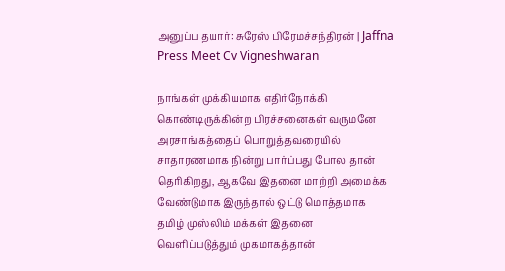அனுப்ப தயார்: சுரேஸ் பிரேமச்சந்திரன் | Jaffna Press Meet Cv Vigneshwaran

நாங்கள் முக்கியமாக எதிர்நோக்கி கொண்டிருக்கின்ற பிரச்சனைகள் வருமனே அரசாங்கத்தைப் பொறுத்தவரையில் சாதாரணமாக நின்று பார்ப்பது போல தான் தெரிகிறது, ஆகவே இதனை மாற்றி அமைக்க வேண்டுமாக இருந்தால் ஒட்டு மொத்தமாக தமிழ் முஸ்லிம் மக்கள் இதனை வெளிப்படுத்தும் முகமாகத்தான்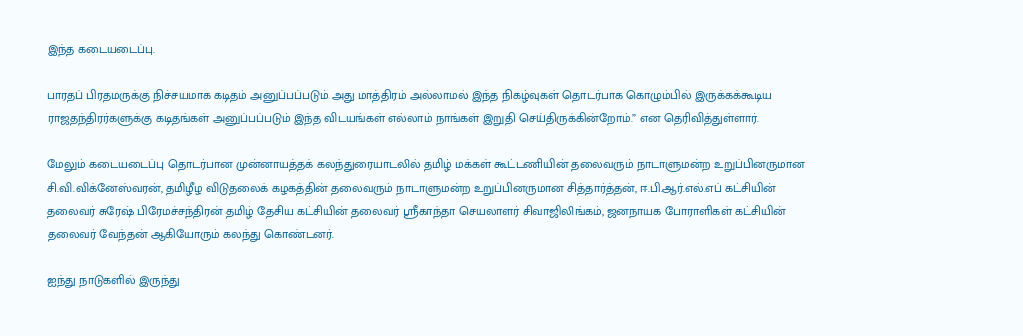இந்த கடையடைப்பு.

பாரதப் பிரதமருக்கு நிச்சயமாக கடிதம் அனுப்பப்படும் அது மாத்திரம் அல்லாமல் இந்த நிகழ்வுகள் தொடர்பாக கொழும்பில் இருக்கக்கூடிய ராஜதந்திரர்களுக்கு கடிதங்கள் அனுப்பப்படும் இந்த விடயங்கள் எல்லாம் நாங்கள் இறுதி செய்திருக்கின்றோம்.” என தெரிவித்துள்ளார்.

மேலும் கடையடைப்பு தொடர்பான முன்னாயத்தக் கலந்துரையாடலில் தமிழ் மக்கள் கூட்டணியின் தலைவரும் நாடாளுமன்ற உறுப்பினருமான சி.வி.விக்னேஸ்வரன், தமிழீழ விடுதலைக் கழகத்தின் தலைவரும் நாடாளுமன்ற உறுப்பினருமான சித்தார்த்தன், ஈ.பி.ஆர்.எல்.எப் கட்சியின் தலைவர் சுரேஷ் பிரேமச்சந்திரன் தமிழ் தேசிய கட்சியின் தலைவர் ஸ்ரீகாந்தா செயலாளர் சிவாஜிலிங்கம், ஜனநாயக போராளிகள் கட்சியின் தலைவர் வேந்தன் ஆகியோரும் கலந்து கொண்டனர்.

ஐந்து நாடுகளில் இருந்து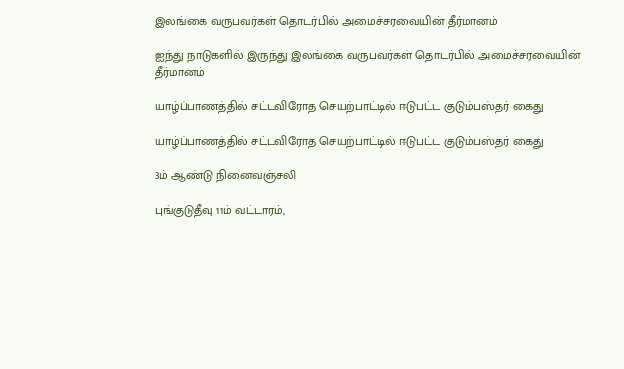இலங்கை வருபவர்கள் தொடர்பில் அமைச்சரவையின் தீர்மானம்

ஐந்து நாடுகளில் இருந்து இலங்கை வருபவர்கள் தொடர்பில் அமைச்சரவையின் தீர்மானம்

யாழ்ப்பாணத்தில் சட்டவிரோத செயற்பாட்டில் ஈடுபட்ட குடும்பஸ்தர் கைது

யாழ்ப்பாணத்தில் சட்டவிரோத செயற்பாட்டில் ஈடுபட்ட குடும்பஸ்தர் கைது

3ம் ஆண்டு நினைவஞ்சலி

புங்குடுதீவு 11ம் வட்டாரம்,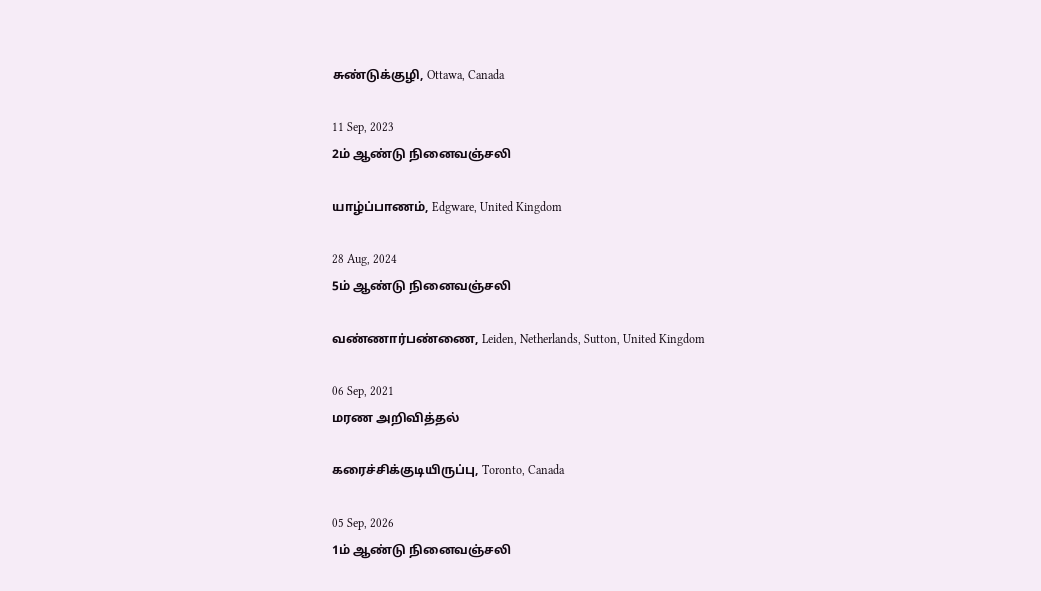சுண்டுக்குழி, Ottawa, Canada

11 Sep, 2023
2ம் ஆண்டு நினைவஞ்சலி

யாழ்ப்பாணம், Edgware, United Kingdom

28 Aug, 2024
5ம் ஆண்டு நினைவஞ்சலி

வண்ணார்பண்ணை, Leiden, Netherlands, Sutton, United Kingdom

06 Sep, 2021
மரண அறிவித்தல்

கரைச்சிக்குடியிருப்பு, Toronto, Canada

05 Sep, 2026
1ம் ஆண்டு நினைவஞ்சலி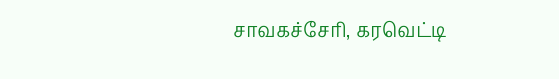சாவகச்சேரி, கரவெட்டி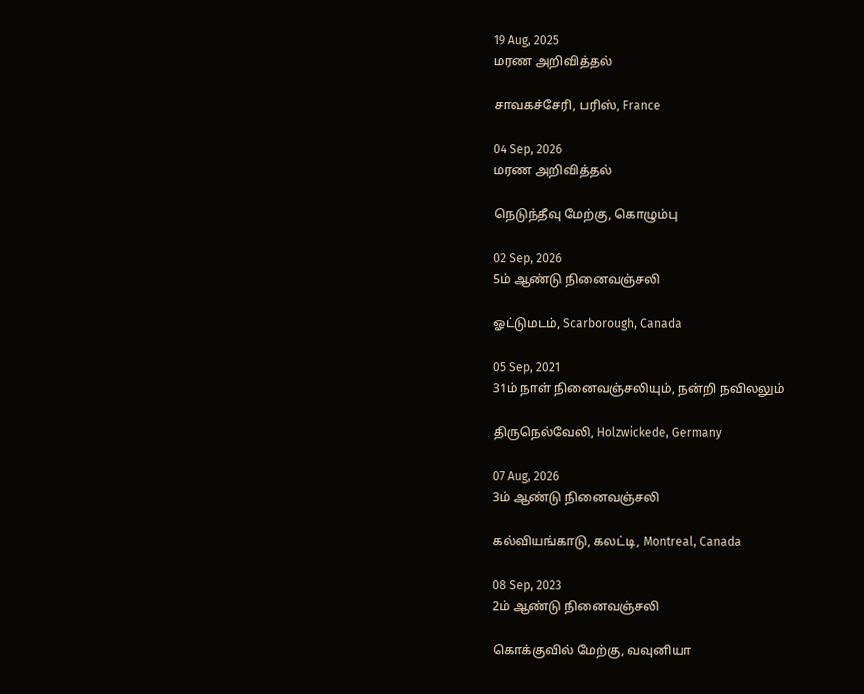19 Aug, 2025
மரண அறிவித்தல்

சாவகச்சேரி, பரிஸ், France

04 Sep, 2026
மரண அறிவித்தல்

நெடுந்தீவு மேற்கு, கொழும்பு

02 Sep, 2026
5ம் ஆண்டு நினைவஞ்சலி

ஓட்டுமடம், Scarborough, Canada

05 Sep, 2021
31ம் நாள் நினைவஞ்சலியும், நன்றி நவிலலும்

திருநெல்வேலி, Holzwickede, Germany

07 Aug, 2026
3ம் ஆண்டு நினைவஞ்சலி

கல்வியங்காடு, கலட்டி, Montreal, Canada

08 Sep, 2023
2ம் ஆண்டு நினைவஞ்சலி

கொக்குவில் மேற்கு, வவுனியா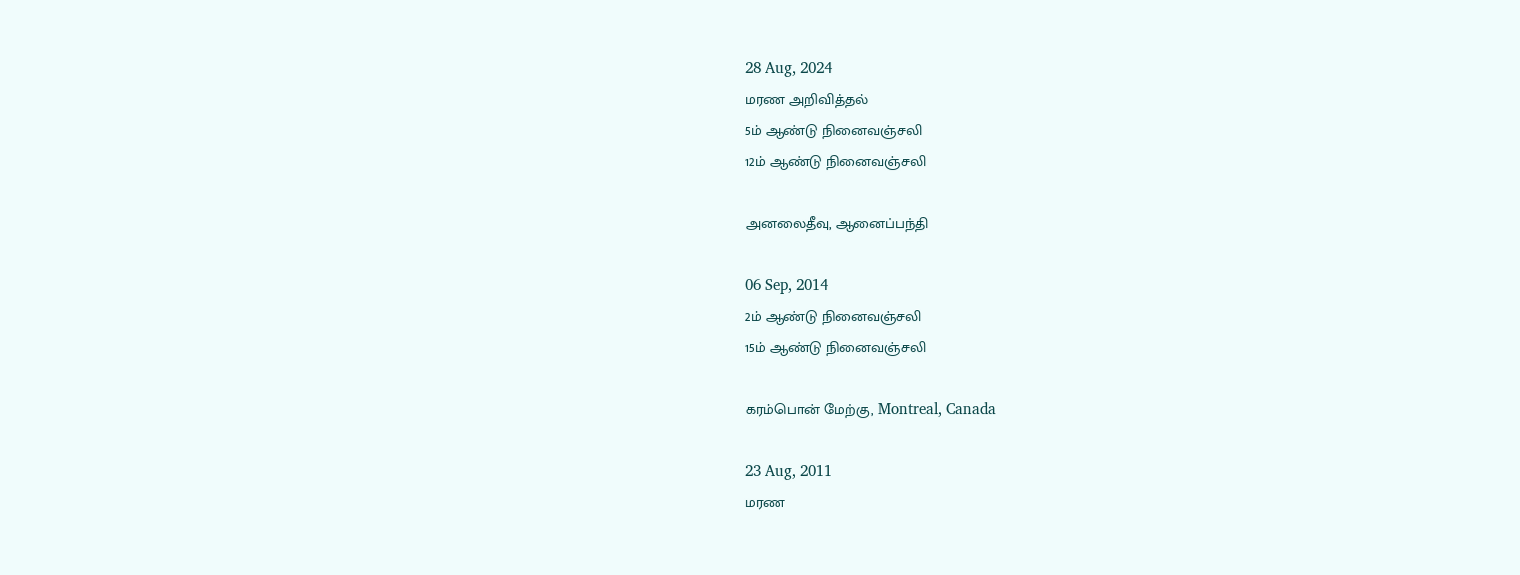28 Aug, 2024
மரண அறிவித்தல்
5ம் ஆண்டு நினைவஞ்சலி
12ம் ஆண்டு நினைவஞ்சலி

அனலைதீவு, ஆனைப்பந்தி

06 Sep, 2014
2ம் ஆண்டு நினைவஞ்சலி
15ம் ஆண்டு நினைவஞ்சலி

கரம்பொன் மேற்கு, Montreal, Canada

23 Aug, 2011
மரண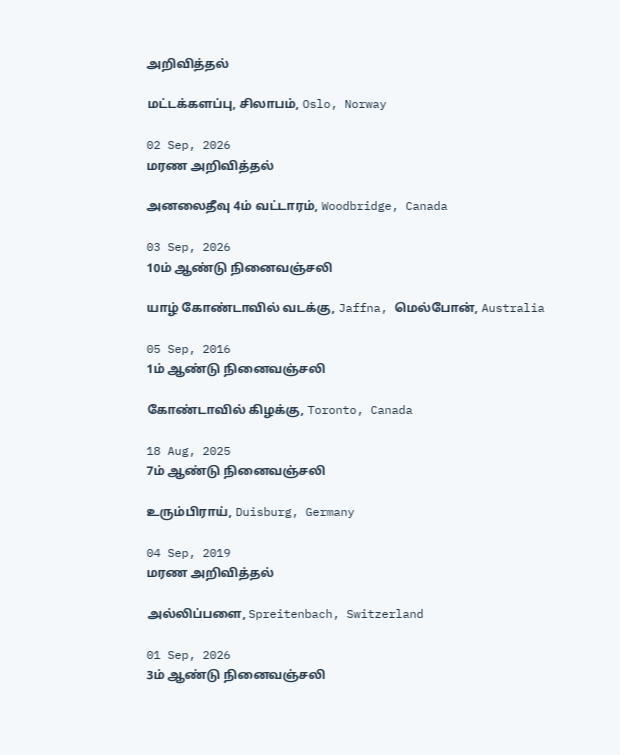அறிவித்தல்

மட்டக்களப்பு, சிலாபம், Oslo, Norway

02 Sep, 2026
மரண அறிவித்தல்

அனலைதீவு 4ம் வட்டாரம், Woodbridge, Canada

03 Sep, 2026
10ம் ஆண்டு நினைவஞ்சலி

யாழ் கோண்டாவில் வடக்கு, Jaffna, மெல்போன், Australia

05 Sep, 2016
1ம் ஆண்டு நினைவஞ்சலி

கோண்டாவில் கிழக்கு, Toronto, Canada

18 Aug, 2025
7ம் ஆண்டு நினைவஞ்சலி

உரும்பிராய், Duisburg, Germany

04 Sep, 2019
மரண அறிவித்தல்

அல்லிப்பளை, Spreitenbach, Switzerland

01 Sep, 2026
3ம் ஆண்டு நினைவஞ்சலி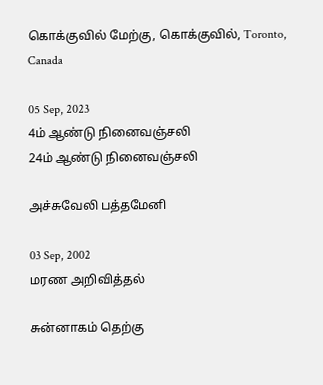கொக்குவில் மேற்கு, கொக்குவில், Toronto, Canada

05 Sep, 2023
4ம் ஆண்டு நினைவஞ்சலி
24ம் ஆண்டு நினைவஞ்சலி

அச்சுவேலி பத்தமேனி

03 Sep, 2002
மரண அறிவித்தல்

சுன்னாகம் தெற்கு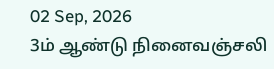02 Sep, 2026
3ம் ஆண்டு நினைவஞ்சலி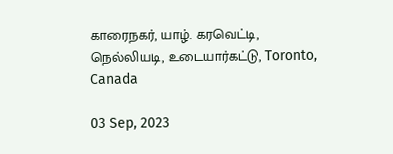காரைநகர், யாழ். கரவெட்டி, நெல்லியடி, உடையார்கட்டு, Toronto, Canada

03 Sep, 2023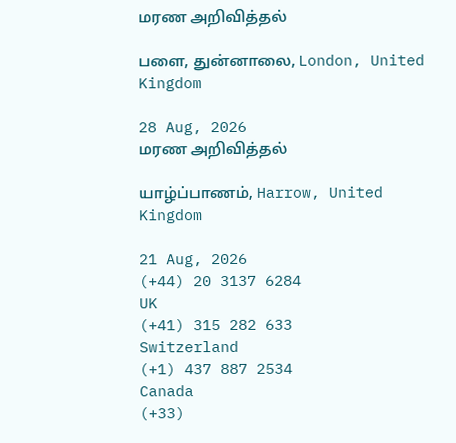மரண அறிவித்தல்

பளை, துன்னாலை, London, United Kingdom

28 Aug, 2026
மரண அறிவித்தல்

யாழ்ப்பாணம், Harrow, United Kingdom

21 Aug, 2026
(+44) 20 3137 6284
UK
(+41) 315 282 633
Switzerland
(+1) 437 887 2534
Canada
(+33)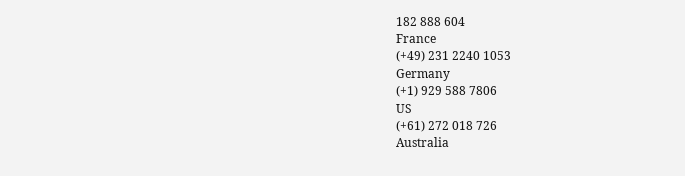182 888 604
France
(+49) 231 2240 1053
Germany
(+1) 929 588 7806
US
(+61) 272 018 726
Australia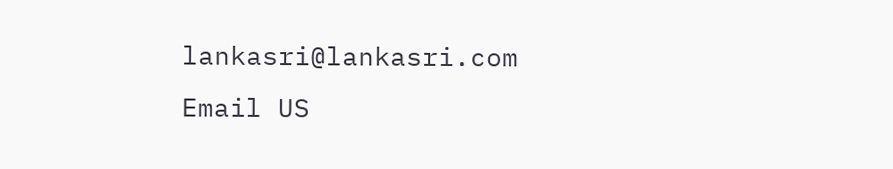lankasri@lankasri.com
Email US